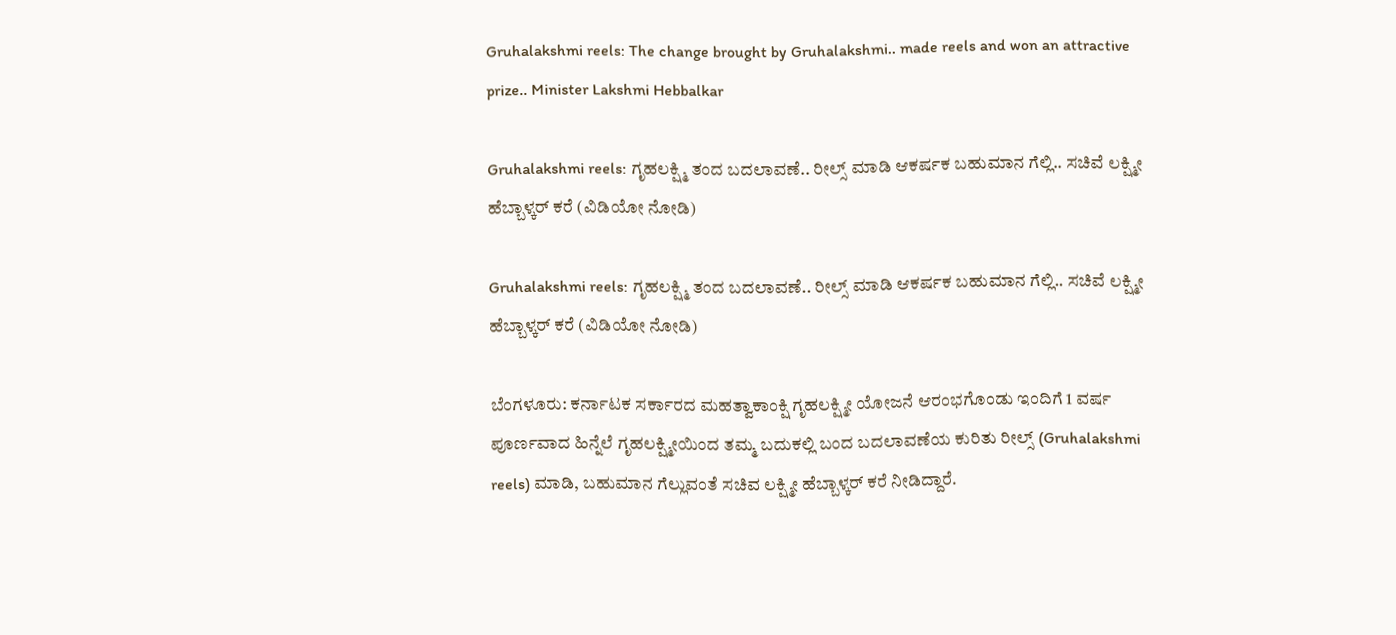Gruhalakshmi reels: The change brought by Gruhalakshmi.. made reels and won an attractive prize.. Minister Lakshmi Hebbalkar

Gruhalakshmi reels: ಗೃಹಲಕ್ಷ್ಮಿ ತಂದ ಬದಲಾವಣೆ.. ರೀಲ್ಸ್ ಮಾಡಿ ಆಕರ್ಷಕ ಬಹುಮಾನ ಗೆಲ್ಲಿ.. ಸಚಿವೆ ಲಕ್ಷ್ಮೀ ಹೆಬ್ಬಾಳ್ಕರ್ ಕರೆ (ವಿಡಿಯೋ ನೋಡಿ)

Gruhalakshmi reels: ಗೃಹಲಕ್ಷ್ಮಿ ತಂದ ಬದಲಾವಣೆ.. ರೀಲ್ಸ್ ಮಾಡಿ ಆಕರ್ಷಕ ಬಹುಮಾನ ಗೆಲ್ಲಿ.. ಸಚಿವೆ ಲಕ್ಷ್ಮೀ ಹೆಬ್ಬಾಳ್ಕರ್ ಕರೆ (ವಿಡಿಯೋ ನೋಡಿ)

ಬೆಂಗಳೂರು: ಕರ್ನಾಟಕ ಸರ್ಕಾರದ ಮಹತ್ವಾಕಾಂಕ್ಷಿ ಗೃಹಲಕ್ಷ್ಮೀ ಯೋಜನೆ ಆರಂಭಗೊಂಡು ಇಂದಿಗೆ 1 ವರ್ಷ ಪೂರ್ಣವಾದ ಹಿನ್ನೆಲೆ ಗೃಹಲಕ್ಷ್ಮೀಯಿಂದ ತಮ್ಮ ಬದುಕಲ್ಲಿ ಬಂದ ಬದಲಾವಣೆಯ ಕುರಿತು ರೀಲ್ಸ್ (Gruhalakshmi reels) ಮಾಡಿ, ಬಹುಮಾನ ಗೆಲ್ಲುವಂತೆ ಸಚಿವ ಲಕ್ಷ್ಮೀ ಹೆಬ್ಬಾಳ್ಕರ್ ಕರೆ ನೀಡಿದ್ದಾರೆ.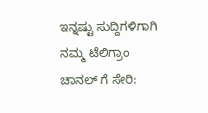ಇನ್ನಷ್ಟು ಸುದ್ದಿಗಳಿಗಾಗಿ ನಮ್ಮ ಟೆಲಿಗ್ರಾಂ ಚಾನಲ್ ಗೆ ಸೇರಿ: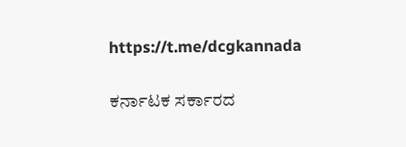https://t.me/dcgkannada

ಕರ್ನಾಟಕ ಸರ್ಕಾರದ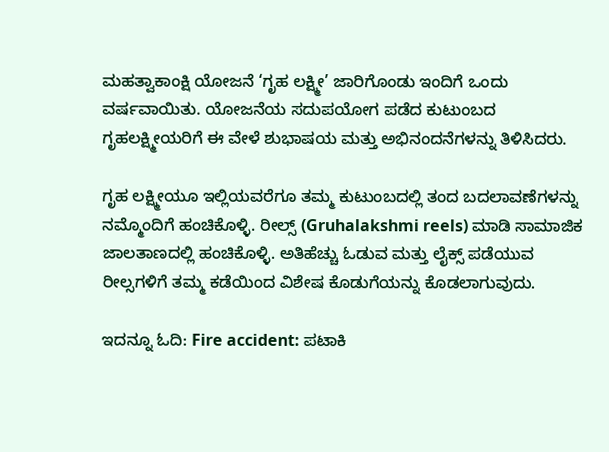ಮಹತ್ವಾಕಾಂಕ್ಷಿ ಯೋಜನೆ ‘ಗೃಹ ಲಕ್ಷ್ಮೀ’ ಜಾರಿಗೊಂಡು ಇಂದಿಗೆ ಒಂದು ವರ್ಷವಾಯಿತು. ಯೋಜನೆಯ ಸದುಪಯೋಗ ಪಡೆದ ಕುಟುಂಬದ ಗೃಹಲಕ್ಷ್ಮೀಯರಿಗೆ ಈ ವೇಳೆ ಶುಭಾಷಯ ಮತ್ತು ಅಭಿನಂದನೆಗಳನ್ನು ತಿಳಿಸಿದರು.

ಗೃಹ ಲಕ್ಷ್ಮೀಯೂ ಇಲ್ಲಿಯವರೆಗೂ ತಮ್ಮ ಕುಟುಂಬದಲ್ಲಿ ತಂದ ಬದಲಾವಣೆಗಳನ್ನು ನಮ್ಮೊಂದಿಗೆ ಹಂಚಿಕೊಳ್ಳಿ. ರೀಲ್ಸ್ (Gruhalakshmi reels) ಮಾಡಿ ಸಾಮಾಜಿಕ ಜಾಲತಾಣದಲ್ಲಿ ಹಂಚಿಕೊಳ್ಳಿ. ಅತಿಹೆಚ್ಚು ಓಡುವ ಮತ್ತು ಲೈಕ್ಸ್ ಪಡೆಯುವ ರೀಲ್ಸಗಳಿಗೆ ತಮ್ಮ ಕಡೆಯಿಂದ ವಿಶೇಷ ಕೊಡುಗೆಯನ್ನು ಕೊಡಲಾಗುವುದು.

ಇದನ್ನೂ ಓದಿ: Fire accident: ಪಟಾಕಿ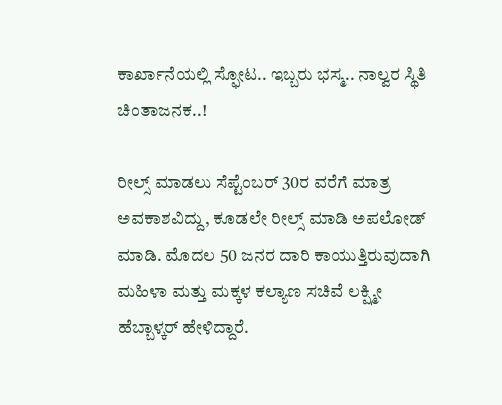ಕಾರ್ಖಾನೆಯಲ್ಲಿ ಸ್ಫೋಟ.. ಇಬ್ಬರು ಭಸ್ಮ.. ನಾಲ್ವರ ಸ್ಥಿತಿ ಚಿಂತಾಜನಕ..!

ರೀಲ್ಸ್ ಮಾಡಲು ಸೆಪ್ಟೆಂಬರ್ 30ರ ವರೆಗೆ ಮಾತ್ರ ಅವಕಾಶವಿದ್ದು, ಕೂಡಲೇ ರೀಲ್ಸ್ ಮಾಡಿ ಅಪಲೋಡ್ ಮಾಡಿ. ಮೊದಲ 50 ಜನರ ದಾರಿ ಕಾಯುತ್ತಿರುವುದಾಗಿ ಮಹಿಳಾ ಮತ್ತು ಮಕ್ಕಳ ಕಲ್ಯಾಣ ಸಚಿವೆ ಲಕ್ಷ್ಮೀ ಹೆಬ್ಬಾಳ್ಕರ್ ಹೇಳಿದ್ದಾರೆ.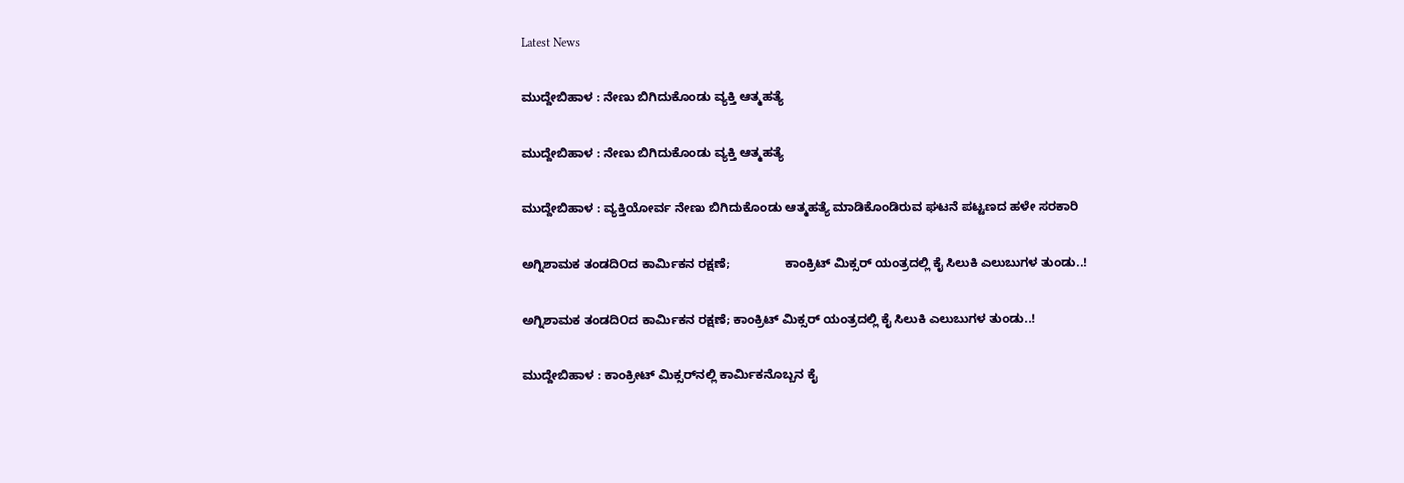Latest News

ಮುದ್ದೇಬಿಹಾಳ : ನೇಣು ಬಿಗಿದುಕೊಂಡು ವ್ಯಕ್ತಿ ಆತ್ಮಹತ್ಯೆ

ಮುದ್ದೇಬಿಹಾಳ : ನೇಣು ಬಿಗಿದುಕೊಂಡು ವ್ಯಕ್ತಿ ಆತ್ಮಹತ್ಯೆ

ಮುದ್ದೇಬಿಹಾಳ : ವ್ಯಕ್ತಿಯೋರ್ವ ನೇಣು ಬಿಗಿದುಕೊಂಡು ಆತ್ಮಹತ್ಯೆ ಮಾಡಿಕೊಂಡಿರುವ ಘಟನೆ ಪಟ್ಟಣದ ಹಳೇ ಸರಕಾರಿ

ಅಗ್ನಿಶಾಮಕ ತಂಡದಿOದ ಕಾರ್ಮಿಕನ ರಕ್ಷಣೆ;                ಕಾಂಕ್ರಿಟ್ ಮಿಕ್ಸರ್ ಯಂತ್ರದಲ್ಲಿ ಕೈ ಸಿಲುಕಿ ಎಲುಬುಗಳ ತುಂಡು..!

ಅಗ್ನಿಶಾಮಕ ತಂಡದಿOದ ಕಾರ್ಮಿಕನ ರಕ್ಷಣೆ; ಕಾಂಕ್ರಿಟ್ ಮಿಕ್ಸರ್ ಯಂತ್ರದಲ್ಲಿ ಕೈ ಸಿಲುಕಿ ಎಲುಬುಗಳ ತುಂಡು..!

ಮುದ್ದೇಬಿಹಾಳ : ಕಾಂಕ್ರೀಟ್ ಮಿಕ್ಸರ್‌ನಲ್ಲಿ ಕಾರ್ಮಿಕನೊಬ್ಬನ ಕೈ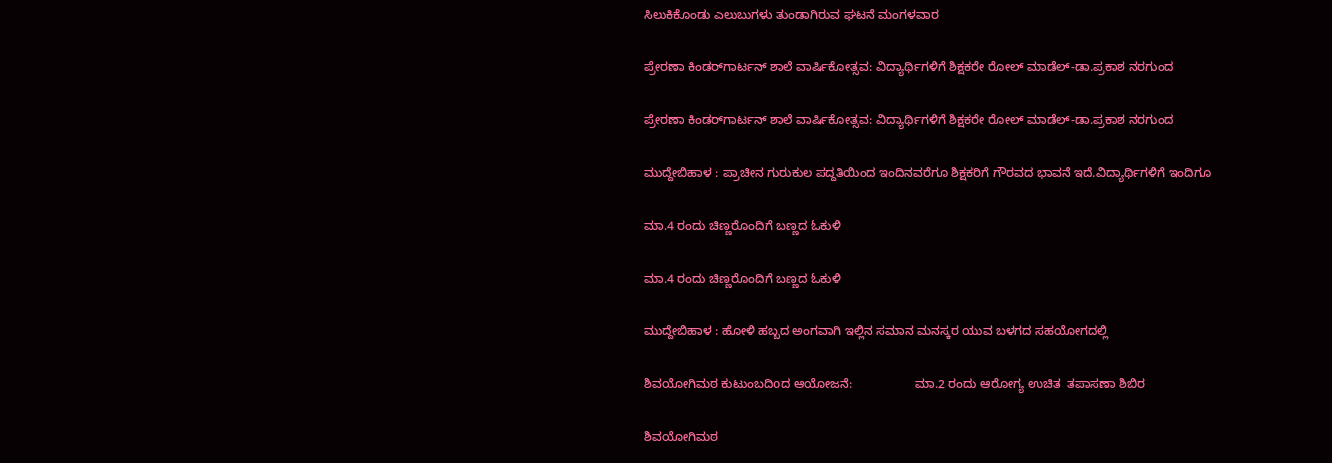ಸಿಲುಕಿಕೊಂಡು ಎಲುಬುಗಳು ತುಂಡಾಗಿರುವ ಘಟನೆ ಮಂಗಳವಾರ

ಪ್ರೇರಣಾ ಕಿಂಡರ್‌ಗಾರ್ಟನ್ ಶಾಲೆ ವಾರ್ಷಿಕೋತ್ಸವ: ವಿದ್ಯಾರ್ಥಿಗಳಿಗೆ ಶಿಕ್ಷಕರೇ ರೋಲ್ ಮಾಡೆಲ್-ಡಾ.ಪ್ರಕಾಶ ನರಗುಂದ

ಪ್ರೇರಣಾ ಕಿಂಡರ್‌ಗಾರ್ಟನ್ ಶಾಲೆ ವಾರ್ಷಿಕೋತ್ಸವ: ವಿದ್ಯಾರ್ಥಿಗಳಿಗೆ ಶಿಕ್ಷಕರೇ ರೋಲ್ ಮಾಡೆಲ್-ಡಾ.ಪ್ರಕಾಶ ನರಗುಂದ

ಮುದ್ದೇಬಿಹಾಳ : ಪ್ರಾಚೀನ ಗುರುಕುಲ ಪದ್ದತಿಯಿಂದ ಇಂದಿನವರೆಗೂ ಶಿಕ್ಷಕರಿಗೆ ಗೌರವದ ಭಾವನೆ ಇದೆ.ವಿದ್ಯಾರ್ಥಿಗಳಿಗೆ ಇಂದಿಗೂ

ಮಾ.4 ರಂದು ಚಿಣ್ಣರೊಂದಿಗೆ ಬಣ್ಣದ ಓಕುಳಿ

ಮಾ.4 ರಂದು ಚಿಣ್ಣರೊಂದಿಗೆ ಬಣ್ಣದ ಓಕುಳಿ

ಮುದ್ದೇಬಿಹಾಳ : ಹೋಳಿ ಹಬ್ಬದ ಅಂಗವಾಗಿ ಇಲ್ಲಿನ ಸಮಾನ ಮನಸ್ಕರ ಯುವ ಬಳಗದ ಸಹಯೋಗದಲ್ಲಿ

ಶಿವಯೋಗಿಮಠ ಕುಟುಂಬದಿoದ ಆಯೋಜನೆ:                  ಮಾ.2 ರಂದು ಆರೋಗ್ಯ ಉಚಿತ  ತಪಾಸಣಾ ಶಿಬಿರ

ಶಿವಯೋಗಿಮಠ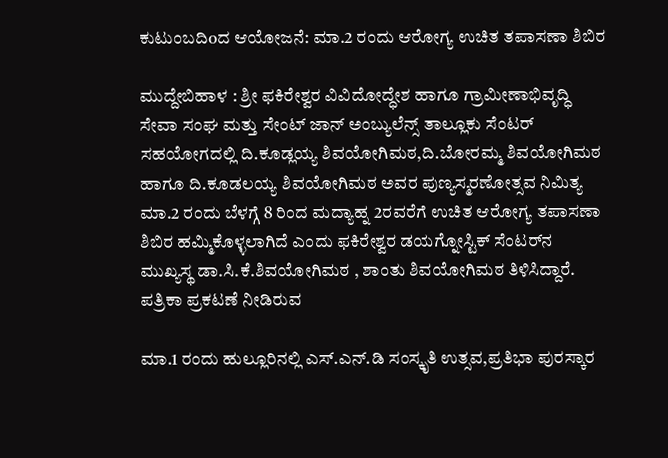ಕುಟುಂಬದಿoದ ಆಯೋಜನೆ: ಮಾ.2 ರಂದು ಆರೋಗ್ಯ ಉಚಿತ ತಪಾಸಣಾ ಶಿಬಿರ

ಮುದ್ದೇಬಿಹಾಳ : ಶ್ರೀ ಫಕಿರೇಶ್ವರ ವಿವಿದೋದ್ಧೇಶ ಹಾಗೂ ಗ್ರಾಮೀಣಾಭಿವೃದ್ಧಿ ಸೇವಾ ಸಂಘ ಮತ್ತು ಸೇಂಟ್ ಜಾನ್ ಅಂಬ್ಯುಲೆನ್ಸ್ ತಾಲ್ಲೂಕು ಸೆಂಟರ್ ಸಹಯೋಗದಲ್ಲಿ ದಿ.ಕೂಡ್ಲಯ್ಯ ಶಿವಯೋಗಿಮಠ,ದಿ.ಬೋರಮ್ಮ ಶಿವಯೋಗಿಮಠ ಹಾಗೂ ದಿ.ಕೂಡಲಯ್ಯ ಶಿವಯೋಗಿಮಠ ಅವರ ಪುಣ್ಯಸ್ಮರಣೋತ್ಸವ ನಿಮಿತ್ಯ ಮಾ.2 ರಂದು ಬೆಳಗ್ಗೆ 8 ರಿಂದ ಮದ್ಯಾಹ್ನ 2ರವರೆಗೆ ಉಚಿತ ಆರೋಗ್ಯ ತಪಾಸಣಾ ಶಿಬಿರ ಹಮ್ಮಿಕೊಳ್ಳಲಾಗಿದೆ ಎಂದು ಫಕಿರೇಶ್ವರ ಡಯಗ್ನೋಸ್ಟಿಕ್ ಸೆಂಟರ್‌ನ ಮುಖ್ಯಸ್ಥ ಡಾ.ಸಿ.ಕೆ.ಶಿವಯೋಗಿಮಠ , ಶಾಂತು ಶಿವಯೋಗಿಮಠ ತಿಳಿಸಿದ್ದಾರೆ. ಪತ್ರಿಕಾ ಪ್ರಕಟಣೆ ನೀಡಿರುವ

ಮಾ.1 ರಂದು ಹುಲ್ಲೂರಿನಲ್ಲಿ ಎಸ್.ಎನ್.ಡಿ ಸಂಸ್ಕೃತಿ ಉತ್ಸವ,ಪ್ರತಿಭಾ ಪುರಸ್ಕಾರ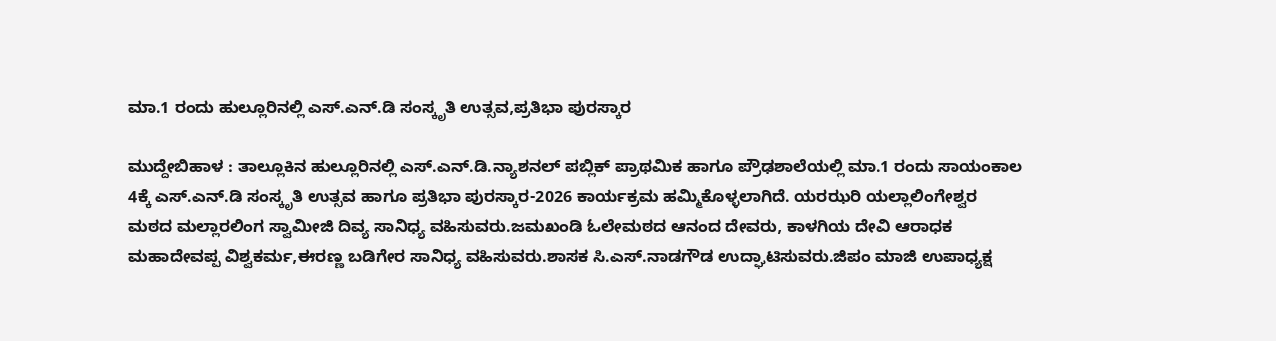ಮಾ.1 ರಂದು ಹುಲ್ಲೂರಿನಲ್ಲಿ ಎಸ್.ಎನ್.ಡಿ ಸಂಸ್ಕೃತಿ ಉತ್ಸವ,ಪ್ರತಿಭಾ ಪುರಸ್ಕಾರ

ಮುದ್ದೇಬಿಹಾಳ : ತಾಲ್ಲೂಕಿನ ಹುಲ್ಲೂರಿನಲ್ಲಿ ಎಸ್.ಎನ್.ಡಿ.ನ್ಯಾಶನಲ್ ಪಬ್ಲಿಕ್ ಪ್ರಾಥಮಿಕ ಹಾಗೂ ಪ್ರೌಢಶಾಲೆಯಲ್ಲಿ ಮಾ.1 ರಂದು ಸಾಯಂಕಾಲ 4ಕ್ಕೆ ಎಸ್.ಎನ್.ಡಿ ಸಂಸ್ಕೃತಿ ಉತ್ಸವ ಹಾಗೂ ಪ್ರತಿಭಾ ಪುರಸ್ಕಾರ-2026 ಕಾರ್ಯಕ್ರಮ ಹಮ್ಮಿಕೊಳ್ಳಲಾಗಿದೆ. ಯರಝರಿ ಯಲ್ಲಾಲಿಂಗೇಶ್ವರ ಮಠದ ಮಲ್ಲಾರಲಿಂಗ ಸ್ವಾಮೀಜಿ ದಿವ್ಯ ಸಾನಿಧ್ಯ ವಹಿಸುವರು.ಜಮಖಂಡಿ ಓಲೇಮಠದ ಆನಂದ ದೇವರು, ಕಾಳಗಿಯ ದೇವಿ ಆರಾಧಕ ಮಹಾದೇವಪ್ಪ ವಿಶ್ವಕರ್ಮ,ಈರಣ್ಣ ಬಡಿಗೇರ ಸಾನಿಧ್ಯ ವಹಿಸುವರು.ಶಾಸಕ ಸಿ.ಎಸ್.ನಾಡಗೌಡ ಉದ್ಘಾಟಿಸುವರು.ಜಿಪಂ ಮಾಜಿ ಉಪಾಧ್ಯಕ್ಷ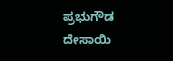ಪ್ರಭುಗೌಡ ದೇಸಾಯಿ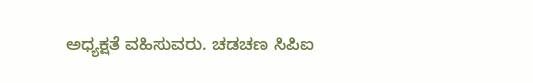ಅಧ್ಯಕ್ಷತೆ ವಹಿಸುವರು. ಚಡಚಣ ಸಿಪಿಐ